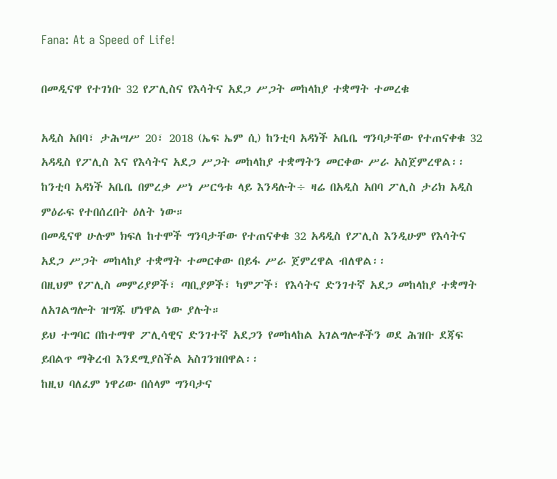Fana: At a Speed of Life!

በመዲናዋ የተገነቡ 32 የፖሊስና የእሳትና አደጋ ሥጋት መከላከያ ተቋማት ተመረቁ

አዲስ አበባ፣ ታሕሣሥ 20፣ 2018 (ኤፍ ኤም ሲ) ከንቲባ አዳነች አቤቤ ግንባታቸው የተጠናቀቁ 32 አዳዲስ የፖሊስ እና የእሳትና አደጋ ሥጋት መከላከያ ተቋማትን መርቀው ሥራ አስጀምረዋል፡፡
ከንቲባ አዳነች አቤቤ በምረቃ ሥነ ሥርዓቱ ላይ እንዳሉት÷ ዛሬ በአዲስ አበባ ፖሊስ ታሪክ አዲስ ምዕራፍ የተበሰረበት ዕለት ነው።
በመዲናዋ ሁሉም ክፍለ ከተሞች ግንባታቸው የተጠናቀቁ 32 አዳዲስ የፖሊስ እንዲሁም የእሳትና አደጋ ሥጋት መከላከያ ተቋማት ተመርቀው በይፋ ሥራ ጀምረዋል ብለዋል፡፡
በዚህም የፖሊስ መምሪያዎች፣ ጣቢያዎች፣ ካምፖች፣ የእሳትና ድንገተኛ አደጋ መከላከያ ተቋማት ለአገልግሎት ዝግጁ ሆነዋል ነው ያሉት።
ይህ ተግባር በከተማዋ ፖሊሳዊና ድንገተኛ አደጋን የመከላከል አገልግሎቶችን ወደ ሕዝቡ ደጃፍ ይበልጥ ማቅረብ እንደሚያስችል አስገንዝበዋል፡፡
ከዚህ ባለፈም ነዋሪው በሰላም ግንባታና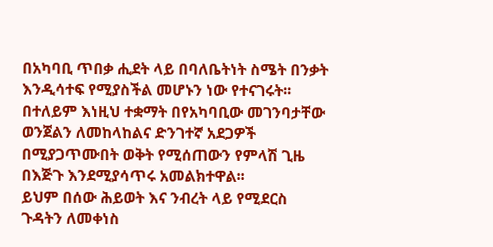በአካባቢ ጥበቃ ሒደት ላይ በባለቤትነት ስሜት በንቃት እንዲሳተፍ የሚያስችል መሆኑን ነው የተናገሩት፡፡
በተለይም እነዚህ ተቋማት በየአካባቢው መገንባታቸው ወንጀልን ለመከላከልና ድንገተኛ አደጋዎች በሚያጋጥሙበት ወቅት የሚሰጠውን የምላሽ ጊዜ በእጅጉ እንደሚያሳጥሩ አመልክተዋል፡፡
ይህም በሰው ሕይወት እና ንብረት ላይ የሚደርስ ጉዳትን ለመቀነስ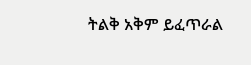ትልቅ አቅም ይፈጥራል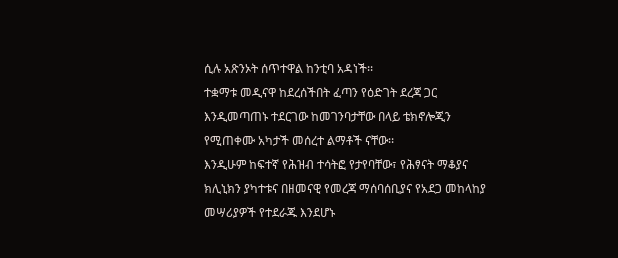ሲሉ አጽንኦት ሰጥተዋል ከንቲባ አዳነች፡፡
ተቋማቱ መዲናዋ ከደረሰችበት ፈጣን የዕድገት ደረጃ ጋር እንዲመጣጠኑ ተደርገው ከመገንባታቸው በላይ ቴክኖሎጂን የሚጠቀሙ አካታች መሰረተ ልማቶች ናቸው፡፡
እንዲሁም ከፍተኛ የሕዝብ ተሳትፎ የታየባቸው፣ የሕፃናት ማቆያና ክሊኒክን ያካተቱና በዘመናዊ የመረጃ ማሰባሰቢያና የአደጋ መከላከያ መሣሪያዎች የተደራጁ እንደሆኑ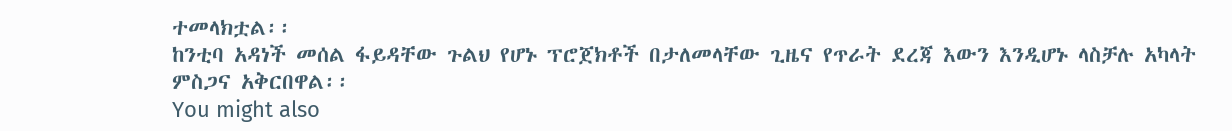ተመላክቷል፡፡
ከንቲባ አዳነች መሰል ፋይዳቸው ጉልህ የሆኑ ፕሮጀክቶች በታለመላቸው ጊዜና የጥራት ደረጃ እውን እንዲሆኑ ላስቻሉ አካላት ምስጋና አቅርበዋል፡፡
You might also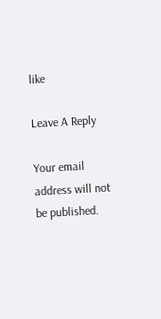like

Leave A Reply

Your email address will not be published.